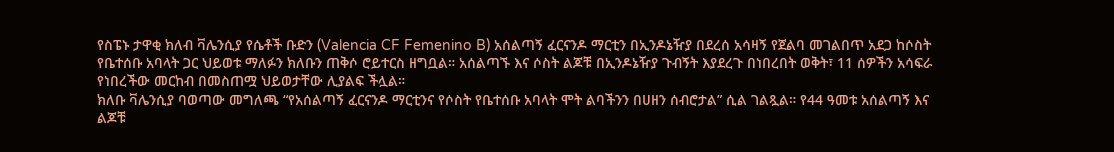የስፔኑ ታዋቂ ክለብ ቫሌንሲያ የሴቶች ቡድን (Valencia CF Femenino B) አሰልጣኝ ፈርናንዶ ማርቲን በኢንዶኔዥያ በደረሰ አሳዛኝ የጀልባ መገልበጥ አደጋ ከሶስት የቤተሰቡ አባላት ጋር ህይወቱ ማለፉን ክለቡን ጠቅሶ ሮይተርስ ዘግቧል። አሰልጣኙ እና ሶስት ልጆቹ በኢንዶኔዥያ ጉብኝት እያደረጉ በነበረበት ወቅት፣ 11 ሰዎችን አሳፍራ የነበረችው መርከብ በመስጠሟ ህይወታቸው ሊያልፍ ችሏል።
ክለቡ ቫሌንሲያ ባወጣው መግለጫ “የአሰልጣኝ ፈርናንዶ ማርቲንና የሶስት የቤተሰቡ አባላት ሞት ልባችንን በሀዘን ሰብሮታል” ሲል ገልጿል። የ44 ዓመቱ አሰልጣኝ እና ልጆቹ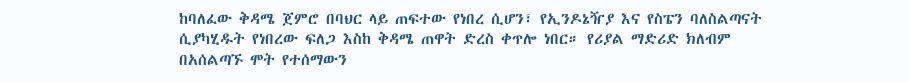ከባለፈው ቅዳሜ ጀምሮ በባህር ላይ ጠፍተው የነበረ ሲሆን፣ የኢንዶኔዥያ እና የስፔን ባለስልጣናት ሲያካሂዱት የነበረው ፍለጋ እስከ ቅዳሜ ጠዋት ድረስ ቀጥሎ ነበር። የሪያል ማድሪድ ክለብም በአሰልጣኙ ሞት የተሰማውን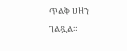ጥልቅ ሀዘን ገልጿል።